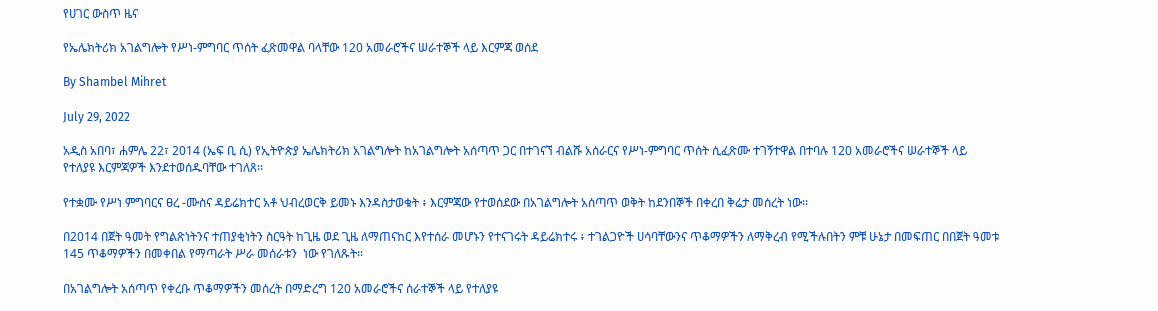የሀገር ውስጥ ዜና

የኤሌክትሪክ አገልግሎት የሥነ-ምግባር ጥሰት ፈጽመዋል ባላቸው 120 አመራሮችና ሠራተኞች ላይ እርምጃ ወሰደ

By Shambel Mihret

July 29, 2022

አዲስ አበባ፣ ሐምሌ 22፣ 2014 (ኤፍ ቢ ሲ) የኢትዮጵያ ኤሌክትሪክ አገልግሎት ከአገልግሎት አሰጣጥ ጋር በተገናኘ ብልሹ አሰራርና የሥነ-ምግባር ጥሰት ሲፈጽሙ ተገኝተዋል በተባሉ 120 አመራሮችና ሠራተኞች ላይ የተለያዩ እርምጃዎች እንደተወሰዱባቸው ተገለጸ፡፡

የተቋሙ የሥነ ምግባርና ፀረ -ሙስና ዳይሬክተር አቶ ህብረወርቅ ይመኑ እንዳስታወቁት ፥ እርምጃው የተወሰደው በአገልግሎት አሰጣጥ ወቅት ከደንበኞች በቀረበ ቅሬታ መሰረት ነው፡፡

በ2014 በጀት ዓመት የግልጽነትንና ተጠያቂነትን ስርዓት ከጊዜ ወደ ጊዜ ለማጠናከር እየተሰራ መሆኑን የተናገሩት ዳይሬክተሩ ፥ ተገልጋዮች ሀሳባቸውንና ጥቆማዎችን ለማቅረብ የሚችሉበትን ምቹ ሁኔታ በመፍጠር በበጀት ዓመቱ 145 ጥቆማዎችን በመቀበል የማጣራት ሥራ መሰራቱን  ነው የገለጹት፡፡

በአገልግሎት አሰጣጥ የቀረቡ ጥቆማዎችን መሰረት በማድረግ 120 አመራሮችና ሰራተኞች ላይ የተለያዩ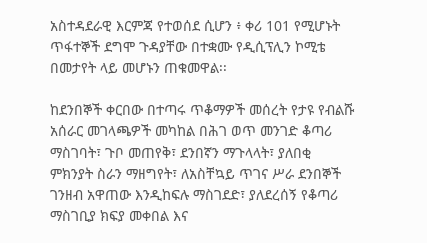አስተዳደራዊ እርምጃ የተወሰደ ሲሆን ፥ ቀሪ 101 የሚሆኑት ጥፋተኞች ደግሞ ጉዳያቸው በተቋሙ የዲሲፕሊን ኮሚቴ በመታየት ላይ መሆኑን ጠቁመዋል፡፡

ከደንበኞች ቀርበው በተጣሩ ጥቆማዎች መሰረት የታዩ የብልሹ አሰራር መገላጫዎች መካከል በሕገ ወጥ መንገድ ቆጣሪ ማስገባት፣ ጉቦ መጠየቅ፣ ደንበኛን ማጉላላት፣ ያለበቂ ምክንያት ስራን ማዘግየት፣ ለአስቸኳይ ጥገና ሥራ ደንበኞች ገንዘብ አዋጠው እንዲከፍሉ ማስገደድ፣ ያለደረሰኝ የቆጣሪ ማስገቢያ ክፍያ መቀበል እና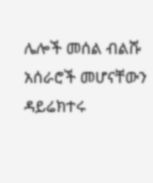ሌሎች መሰል ብልሹ አሰራሮች መሆናቸውን ዳይሬክተሩ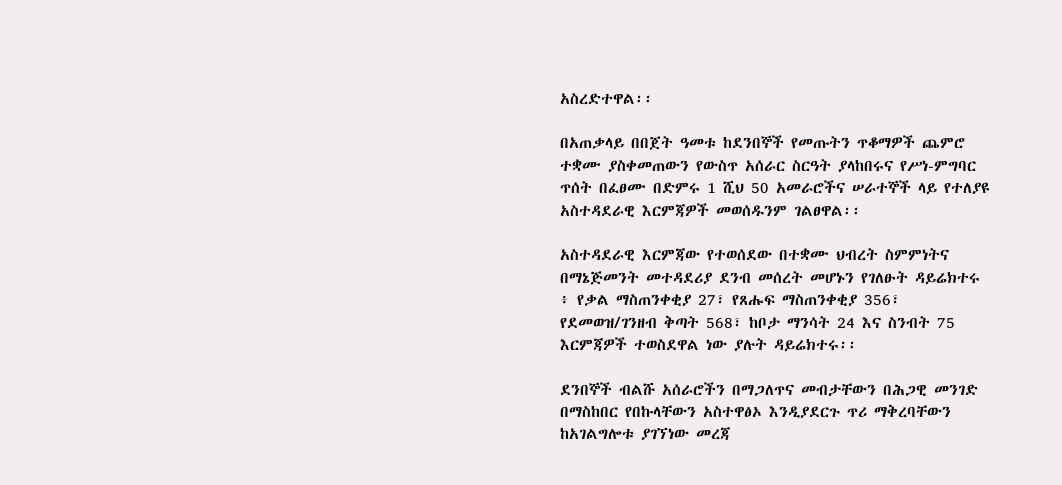አስረድተዋል፡፡

በአጠቃላይ በበጀት ዓመቱ ከደንበኞች የመጡትን ጥቆማዎች ጨምሮ ተቋሙ ያስቀመጠውን የውስጥ አሰራር ስርዓት ያላከበሩና የሥነ-ምግባር ጥሰት በፈፀሙ በድምሩ 1 ሺህ 50 አመራሮችና ሠራተኞች ላይ የተለያዩ አስተዳደራዊ እርምጃዎች መወሰዱንም ገልፀዋል፡፡

አስተዳደራዊ እርምጃው የተወሰደው በተቋሙ ህብረት ስምምነትና በማኔጅመንት መተዳደሪያ ደንብ መሰረት መሆኑን የገለፁት ዳይሬክተሩ ፥ የቃል ማስጠንቀቂያ 27፣ የጸሑፍ ማስጠንቀቂያ 356፣ የደመወዝ/ገንዘብ ቅጣት 568፣ ከቦታ ማንሳት 24 እና ስንብት 75 እርምጃዎች ተወስደዋል ነው ያሉት ዳይሬክተሩ፡፡

ደንበኞች ብልሹ አሰራሮችን በማጋለጥና መብታቸውን በሕጋዊ መንገድ በማስከበር የበኩላቸውን አስተዋፅኦ እንዲያደርጉ ጥሪ ማቅረባቸውን ከአገልግሎቱ ያገኘነው መረጃ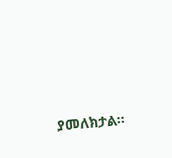ያመለክታል፡፡